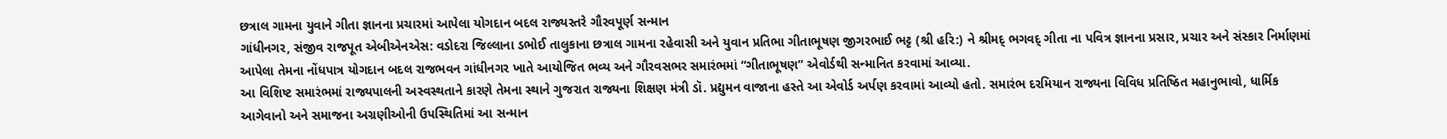છત્રાલ ગામના યુવાને ગીતા જ્ઞાનના પ્રચારમાં આપેલા યોગદાન બદલ રાજ્યસ્તરે ગૌરવપૂર્ણ સન્માન
ગાંધીનગર, સંજીવ રાજપૂત એબીએનએસ: વડોદરા જિલ્લાના ડભોઈ તાલુકાના છત્રાલ ગામના રહેવાસી અને યુવાન પ્રતિભા ગીતાભૂષણ જીગરભાઈ ભટ્ટ (શ્રી હરિ:) ને શ્રીમદ્ ભગવદ્ ગીતા ના પવિત્ર જ્ઞાનના પ્રસાર, પ્રચાર અને સંસ્કાર નિર્માણમાં આપેલા તેમના નોંધપાત્ર યોગદાન બદલ રાજભવન ગાંધીનગર ખાતે આયોજિત ભવ્ય અને ગૌરવસભર સમારંભમાં “ગીતાભૂષણ” એવોર્ડથી સન્માનિત કરવામાં આવ્યા.
આ વિશિષ્ટ સમારંભમાં રાજ્યપાલની અસ્વસ્થતાને કારણે તેમના સ્થાને ગુજરાત રાજ્યના શિક્ષણ મંત્રી ડૉ. પ્રદ્યુમન વાજાના હસ્તે આ એવોર્ડ અર્પણ કરવામાં આવ્યો હતો. સમારંભ દરમિયાન રાજ્યના વિવિધ પ્રતિષ્ઠિત મહાનુભાવો, ધાર્મિક આગેવાનો અને સમાજના અગ્રણીઓની ઉપસ્થિતિમાં આ સન્માન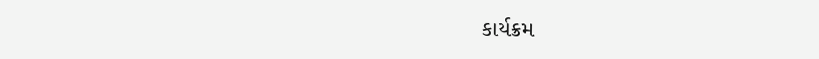કાર્યક્રમ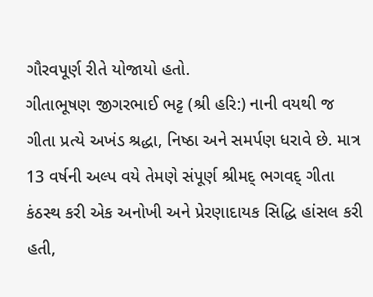ગૌરવપૂર્ણ રીતે યોજાયો હતો.
ગીતાભૂષણ જીગરભાઈ ભટ્ટ (શ્રી હરિ:) નાની વયથી જ ગીતા પ્રત્યે અખંડ શ્રદ્ધા, નિષ્ઠા અને સમર્પણ ધરાવે છે. માત્ર 13 વર્ષની અલ્પ વયે તેમણે સંપૂર્ણ શ્રીમદ્ ભગવદ્ ગીતા કંઠસ્થ કરી એક અનોખી અને પ્રેરણાદાયક સિદ્ધિ હાંસલ કરી હતી,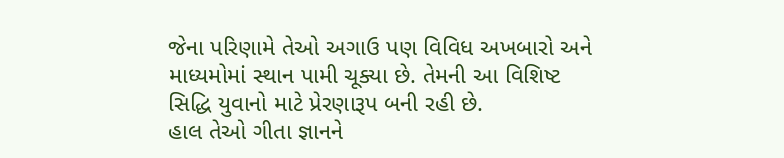જેના પરિણામે તેઓ અગાઉ પણ વિવિધ અખબારો અને માધ્યમોમાં સ્થાન પામી ચૂક્યા છે. તેમની આ વિશિષ્ટ સિદ્ધિ યુવાનો માટે પ્રેરણારૂપ બની રહી છે.
હાલ તેઓ ગીતા જ્ઞાનને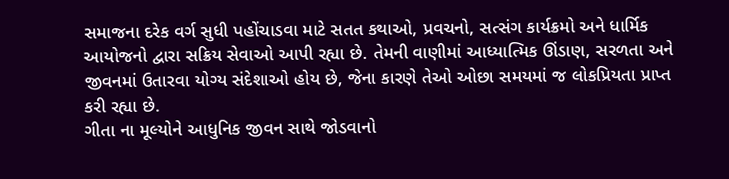સમાજના દરેક વર્ગ સુધી પહોંચાડવા માટે સતત કથાઓ, પ્રવચનો, સત્સંગ કાર્યક્રમો અને ધાર્મિક આયોજનો દ્વારા સક્રિય સેવાઓ આપી રહ્યા છે. તેમની વાણીમાં આધ્યાત્મિક ઊંડાણ, સરળતા અને જીવનમાં ઉતારવા યોગ્ય સંદેશાઓ હોય છે, જેના કારણે તેઓ ઓછા સમયમાં જ લોકપ્રિયતા પ્રાપ્ત કરી રહ્યા છે.
ગીતા ના મૂલ્યોને આધુનિક જીવન સાથે જોડવાનો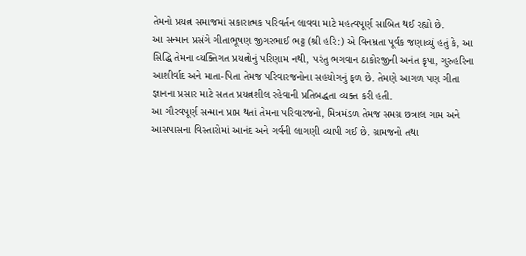તેમનો પ્રયત્ન સમાજમાં સકારાત્મક પરિવર્તન લાવવા માટે મહત્વપૂર્ણ સાબિત થઈ રહ્યો છે.
આ સન્માન પ્રસંગે ગીતાભૂષણ જીગરભાઈ ભટ્ટ (શ્રી હરિ:) એ વિનમ્રતા પૂર્વક જણાવ્યું હતું કે, આ સિદ્ધિ તેમના વ્યક્તિગત પ્રયત્નોનું પરિણામ નથી, પરંતુ ભગવાન ઠાકોરજીની અનંત કૃપા, ગુરુહરિના આશીર્વાદ અને માતા-પિતા તેમજ પરિવારજનોના સહયોગનું ફળ છે. તેમણે આગળ પણ ગીતા જ્ઞાનના પ્રસાર માટે સતત પ્રયત્નશીલ રહેવાની પ્રતિબદ્ધતા વ્યક્ત કરી હતી.
આ ગૌરવપૂર્ણ સન્માન પ્રાપ્ત થતાં તેમના પરિવારજનો, મિત્રમંડળ તેમજ સમગ્ર છત્રાલ ગામ અને આસપાસના વિસ્તારોમાં આનંદ અને ગર્વની લાગણી વ્યાપી ગઈ છે. ગ્રામજનો તથા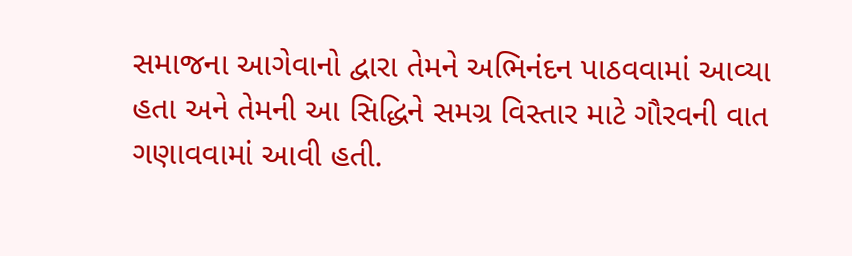સમાજના આગેવાનો દ્વારા તેમને અભિનંદન પાઠવવામાં આવ્યા હતા અને તેમની આ સિદ્ધિને સમગ્ર વિસ્તાર માટે ગૌરવની વાત ગણાવવામાં આવી હતી.